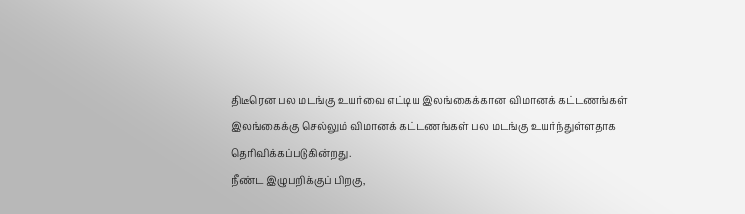திடீரென பல மடங்கு உயர்வை எட்டிய இலங்கைக்கான விமானக் கட்டணங்கள்
இலங்கைக்கு செல்லும் விமானக் கட்டணங்கள் பல மடங்கு உயர்ந்துள்ளதாக தெரிவிக்கப்படுகின்றது.
நீண்ட இழுபறிக்குப் பிறகு,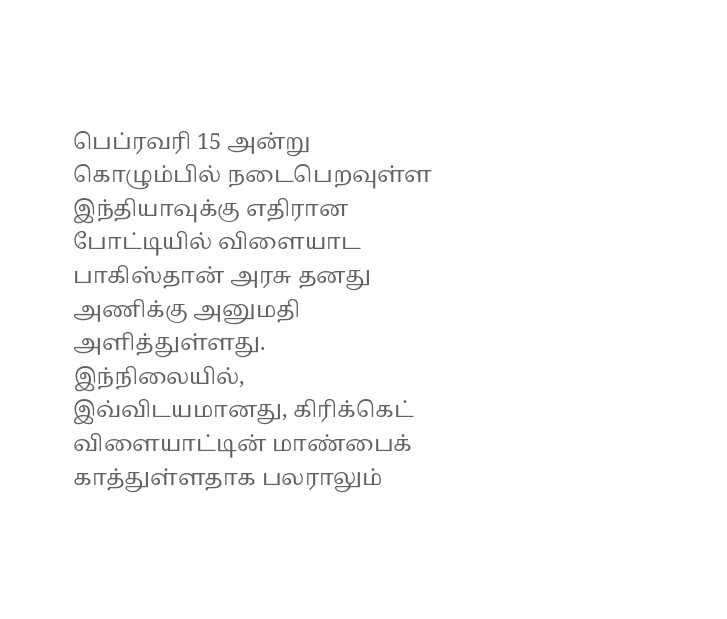பெப்ரவரி 15 அன்று கொழும்பில் நடைபெறவுள்ள இந்தியாவுக்கு எதிரான போட்டியில் விளையாட பாகிஸ்தான் அரசு தனது அணிக்கு அனுமதி அளித்துள்ளது.
இந்நிலையில், இவ்விடயமானது, கிரிக்கெட் விளையாட்டின் மாண்பைக் காத்துள்ளதாக பலராலும்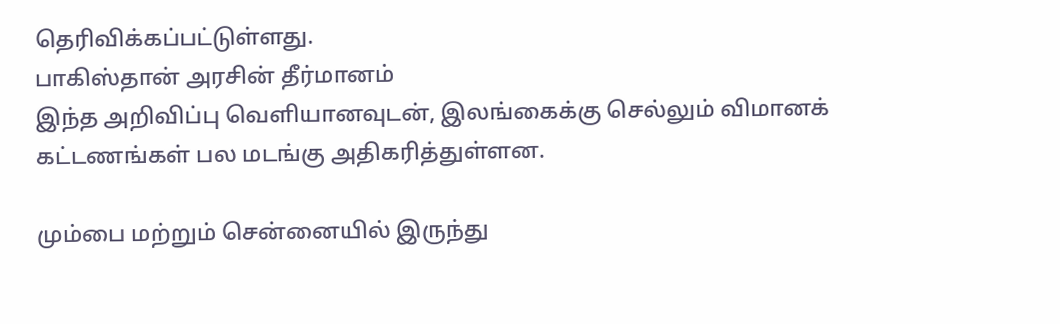தெரிவிக்கப்பட்டுள்ளது.
பாகிஸ்தான் அரசின் தீர்மானம்
இந்த அறிவிப்பு வெளியானவுடன், இலங்கைக்கு செல்லும் விமானக் கட்டணங்கள் பல மடங்கு அதிகரித்துள்ளன.

மும்பை மற்றும் சென்னையில் இருந்து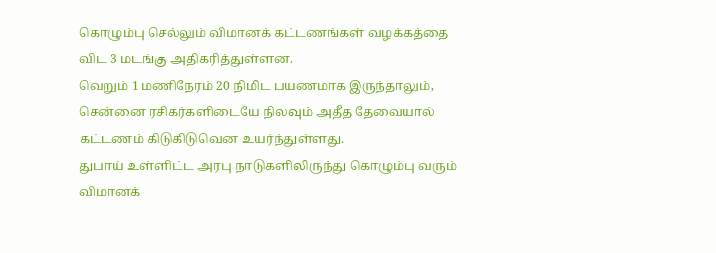கொழும்பு செல்லும் விமானக் கட்டணங்கள் வழக்கத்தை விட 3 மடங்கு அதிகரித்துள்ளன.
வெறும் 1 மணிநேரம் 20 நிமிட பயணமாக இருந்தாலும், சென்னை ரசிகர்களிடையே நிலவும் அதீத தேவையால் கட்டணம் கிடுகிடுவென உயர்ந்துள்ளது.
துபாய் உள்ளிட்ட அரபு நாடுகளிலிருந்து கொழும்பு வரும் விமானக்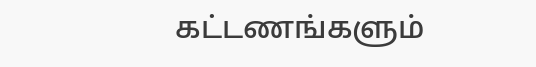கட்டணங்களும்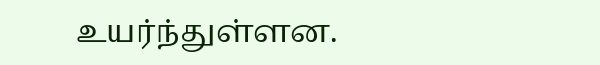உயர்ந்துள்ளன.